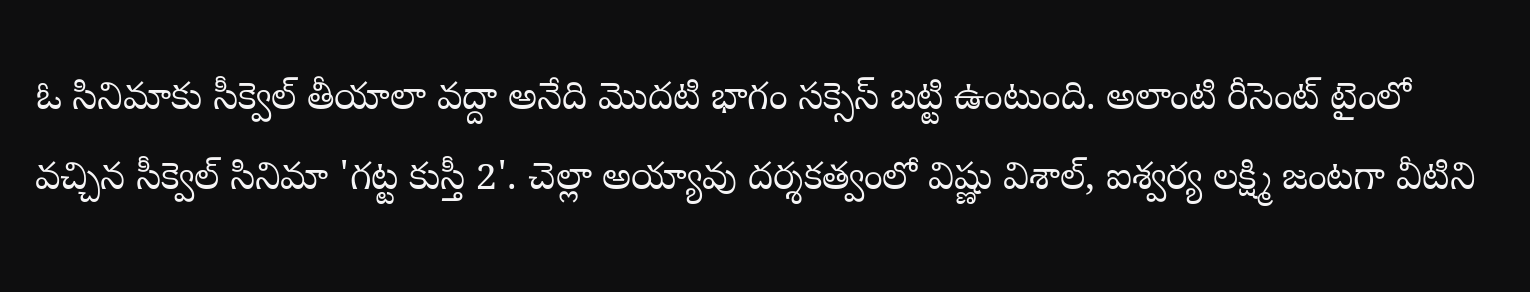ఓ సినిమాకు సీక్వెల్ తీయాలా వద్దా అనేది మొదటి భాగం సక్సెస్ బట్టి ఉంటుంది. అలాంటి రీసెంట్ టైంలో వచ్చిన సీక్వెల్ సినిమా 'గట్ట కుస్తీ 2'. చెల్లా అయ్యావు దర్శకత్వంలో విష్ణు విశాల్, ఐశ్వర్య లక్ష్మి జంటగా వీటిని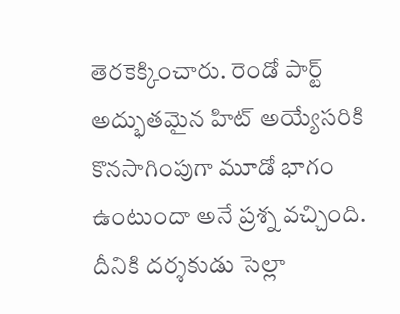తెరకెక్కించారు. రెండో పార్ట్ అద్భుతమైన హిట్ అయ్యేసరికి కొనసాగింపుగా మూడో భాగం ఉంటుందా అనే ప్రశ్న వచ్చింది. దీనికి దర్శకుడు సెల్లా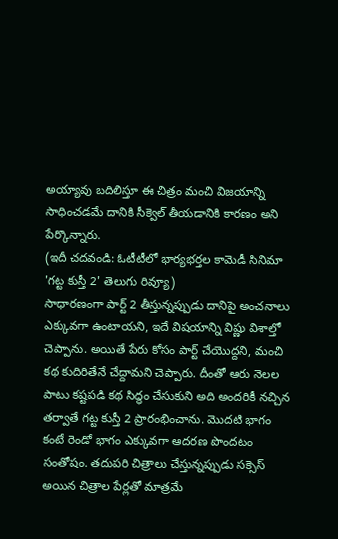అయ్యావు బదిలిస్తూ ఈ చిత్రం మంచి విజయాన్ని సాధించడమే దానికి సీక్వెల్ తీయడానికి కారణం అని పేర్కొన్నారు.
(ఇదీ చదవండి: ఓటీటీలో భార్యభర్తల కామెడీ సినిమా 'గట్ట కుస్తీ 2' తెలుగు రివ్యూ)
సాధారణంగా పార్ట్ 2 తీస్తున్నప్పుడు దానిపై అంచనాలు ఎక్కువగా ఉంటాయని, ఇదే విషయాన్ని విష్ణు విశాల్తో చెప్పాను. అయితే పేరు కోసం పార్ట్ చేయొద్దని, మంచి కథ కుదిరితేనే చేద్దామని చెప్పారు. దీంతో ఆరు నెలల పాటు కష్టపడి కథ సిద్ధం చేసుకుని అది అందరికీ నచ్చిన తర్వాతే గట్ట కుస్తీ 2 ప్రారంభించాను. మొదటి భాగం కంటే రెండో భాగం ఎక్కువగా ఆదరణ పొందటం సంతోషం. తదుపరి చిత్రాలు చేస్తున్నప్పుడు సక్సెస్ అయిన చిత్రాల పేర్లతో మాత్రమే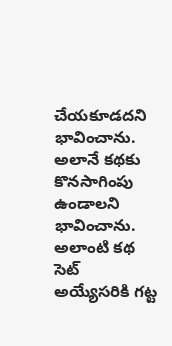చేయకూడదని భావించాను. అలానే కథకు కొనసాగింపు ఉండాలని భావించాను. అలాంటి కథ సెట్ అయ్యేసరికి గట్ట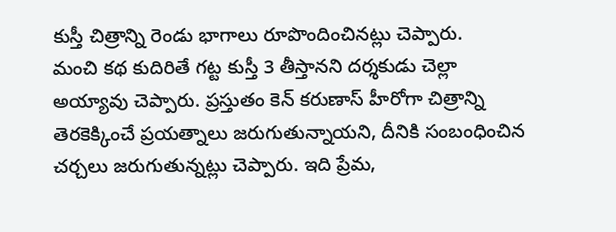కుస్తీ చిత్రాన్ని రెండు భాగాలు రూపొందించినట్లు చెప్పారు.
మంచి కథ కుదిరితే గట్ట కుస్తీ 3 తీస్తానని దర్శకుడు చెల్లా అయ్యావు చెప్పారు. ప్రస్తుతం కెన్ కరుణాస్ హీరోగా చిత్రాన్ని తెరకెక్కించే ప్రయత్నాలు జరుగుతున్నాయని, దీనికి సంబంధించిన చర్చలు జరుగుతున్నట్లు చెప్పారు. ఇది ప్రేమ,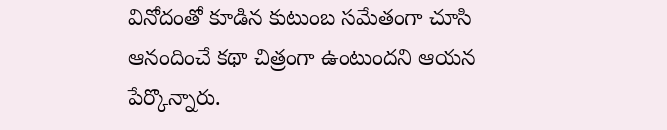వినోదంతో కూడిన కుటుంబ సమేతంగా చూసి ఆనందించే కథా చిత్రంగా ఉంటుందని ఆయన పేర్కొన్నారు.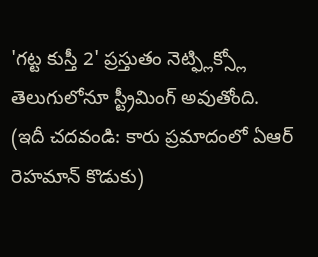'గట్ట కుస్తీ 2' ప్రస్తుతం నెట్ఫ్లిక్స్లో తెలుగులోనూ స్ట్రీమింగ్ అవుతోంది.
(ఇదీ చదవండి: కారు ప్రమాదంలో ఏఆర్ రెహమాన్ కొడుకు)